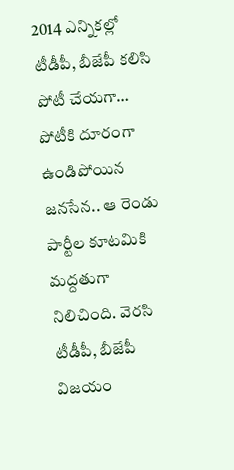2014 ఎన్నికల్లో టీడీపీ, బీజేపీ కలిసి పోటీ చేయగా… పోటీకి దూరంగా ఉండిపోయిన జనసేన.. ఆ రెండు పార్టీల కూటమికి మద్దతుగా నిలిచింది. వెరసి టీడీపీ, బీజేపీ విజయం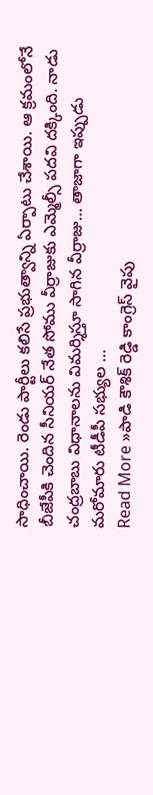సాధించాయి. రెండు పార్టీలు కలిసే ప్రభుత్వాన్ని ఏర్పాటు చేశాయి. ఆ క్రమంలోనే బీజేపీకి చెందిన సీనియర్ నేత సోము వీర్రాజుకు ఎమ్మెల్సీ పదవి దక్కింది. నాడు చంద్రబాబు విధానాలను విమర్శిస్తూ సాగిన వీర్రాజు… తాజాగా ఇప్పుడు మరోమారు టీడీపీ సభ్యుల …
Read More »పాడి కౌశిక్ రెడ్డి కాంగ్రెస్ వైపు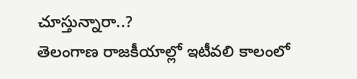చూస్తున్నారా..?
తెలంగాణ రాజకీయాల్లో ఇటీవలి కాలంలో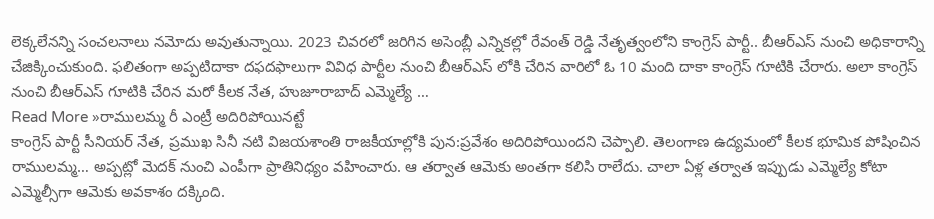లెక్కలేనన్ని సంచలనాలు నమోదు అవుతున్నాయి. 2023 చివరలో జరిగిన అసెంబ్లీ ఎన్నికల్లో రేవంత్ రెడ్డి నేతృత్వంలోని కాంగ్రెస్ పార్టీ.. బీఆర్ఎస్ నుంచి అధికారాన్ని చేజిక్కించుకుంది. ఫలితంగా అప్పటిదాకా దఫదఫాలుగా వివిధ పార్టీల నుంచి బీఆర్ఎస్ లోకి చేరిన వారిలో ఓ 10 మంది దాకా కాంగ్రెస్ గూటికి చేరారు. అలా కాంగ్రెస్ నుంచి బీఆర్ఎస్ గూటికి చేరిన మరో కీలక నేత, హుజూరాబాద్ ఎమ్మెల్యే …
Read More »రాములమ్మ రీ ఎంట్రీ అదిరిపోయినట్టే
కాంగ్రెస్ పార్టీ సీనియర్ నేత, ప్రముఖ సినీ నటి విజయశాంతి రాజకీయాల్లోకి పున:ప్రవేశం అదిరిపోయిందని చెప్పాలి. తెలంగాణ ఉద్యమంలో కీలక భూమిక పోషించిన రాములమ్మ… అప్పట్లో మెదక్ నుంచి ఎంపీగా ప్రాతినిధ్యం వహించారు. ఆ తర్వాత ఆమెకు అంతగా కలిసి రాలేదు. చాలా ఏళ్ల తర్వాత ఇప్పుడు ఎమ్మెల్యే కోటా ఎమ్మెల్సీగా ఆమెకు అవకాశం దక్కింది.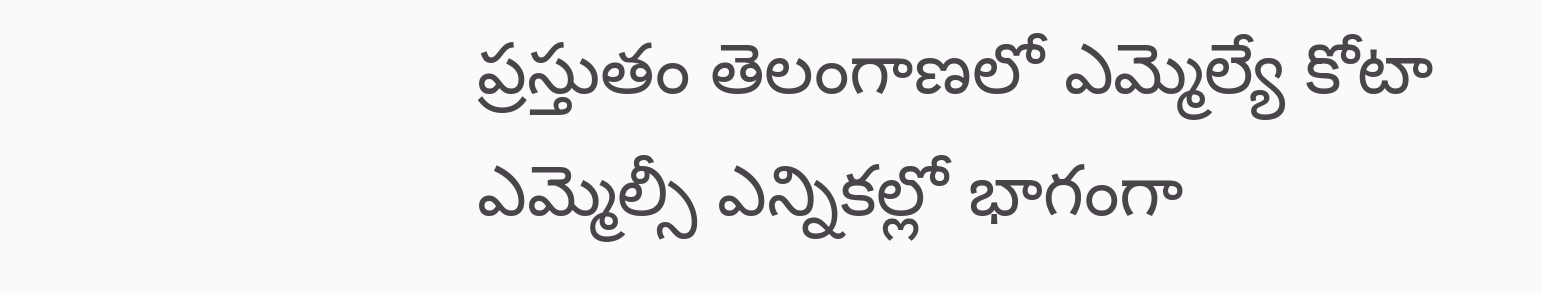ప్రస్తుతం తెలంగాణలో ఎమ్మెల్యే కోటా ఎమ్మెల్సీ ఎన్నికల్లో భాగంగా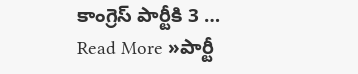కాంగ్రెస్ పార్టీకి 3 …
Read More »పార్టీ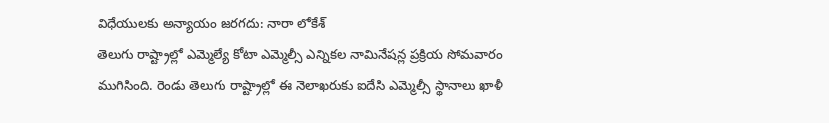విధేయులకు అన్యాయం జరగదు: నారా లోకేశ్
తెలుగు రాష్ట్రాల్లో ఎమ్మెల్యే కోటా ఎమ్మెల్సీ ఎన్నికల నామినేషన్ల ప్రక్రియ సోమవారం ముగిసింది. రెండు తెలుగు రాష్ట్రాల్లో ఈ నెలాఖరుకు ఐదేసి ఎమ్మెల్సీ స్థానాలు ఖాళీ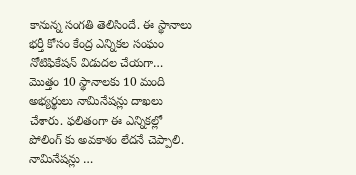కానున్న సంగతి తెలిసిందే. ఈ స్థానాలు భర్తీ కోసం కేంద్ర ఎన్నికల సంఘం నోటిఫికేషన్ విడుదల చేయగా… మొత్తం 10 స్థానాలకు 10 మంది అభ్యర్థులు నామినేషన్లు దాఖలు చేశారు. ఫలితంగా ఈ ఎన్నికల్లో పోలింగ్ కు అవకాశం లేదనే చెప్పాలి. నామినేషన్లు …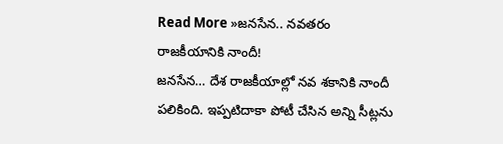Read More »జనసేన.. నవతరం రాజకీయానికి నాందీ!
జనసేన… దేశ రాజకీయాల్లో నవ శకానికి నాందీ పలికింది. ఇప్పటిదాకా పోటీ చేసిన అన్ని సీట్లను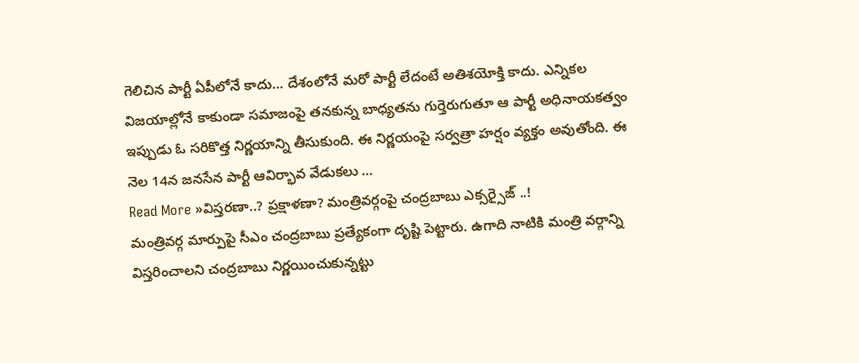గెలిచిన పార్టీ ఏపీలోనే కాదు… దేశంలోనే మరో పార్టీ లేదంటే అతిశయోక్తి కాదు. ఎన్నికల విజయాల్లోనే కాకుండా సమాజంపై తనకున్న బాధ్యతను గుర్తెరుగుతూ ఆ పార్టీ అధినాయకత్వం ఇప్పుడు ఓ సరికొత్త నిర్ణయాన్ని తీసుకుంది. ఈ నిర్ణయంపై సర్వత్రా హర్షం వ్యక్తం అవుతోంది. ఈ నెల 14న జనసేన పార్టీ ఆవిర్భావ వేడుకలు …
Read More »విస్తరణా..? ప్రక్షాళణా? మంత్రివర్గంపై చంద్రబాబు ఎక్సర్సైజ్ ..!
మంత్రివర్గ మార్పుపై సీఎం చంద్రబాబు ప్రత్యేకంగా దృష్టి పెట్టారు. ఉగాది నాటికి మంత్రి వర్గాన్ని విస్తరించాలని చంద్రబాబు నిర్ణయించుకున్నట్టు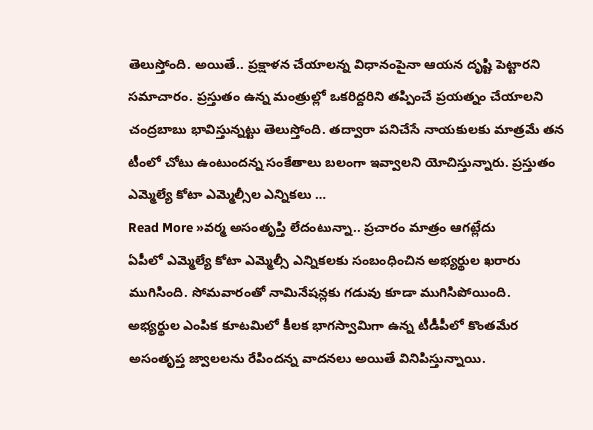తెలుస్తోంది. అయితే.. ప్రక్షాళన చేయాలన్న విధానంపైనా ఆయన దృష్టి పెట్టారని సమాచారం. ప్రస్తుతం ఉన్న మంత్రుల్లో ఒకరిద్దరిని తప్పించే ప్రయత్నం చేయాలని చంద్రబాబు భావిస్తున్నట్టు తెలుస్తోంది. తద్వారా పనిచేసే నాయకులకు మాత్రమే తన టీంలో చోటు ఉంటుందన్న సంకేతాలు బలంగా ఇవ్వాలని యోచిస్తున్నారు. ప్రస్తుతం ఎమ్మెల్యే కోటా ఎమ్మెల్సీల ఎన్నికలు …
Read More »వర్మ అసంతృప్తి లేదంటున్నా.. ప్రచారం మాత్రం ఆగట్లేదు
ఏపీలో ఎమ్మెల్యే కోటా ఎమ్మెల్సీ ఎన్నికలకు సంబంధించిన అభ్యర్థుల ఖరారు ముగిసింది. సోమవారంతో నామినేషన్లకు గడువు కూడా ముగిసిపోయింది. అభ్యర్థుల ఎంపిక కూటమిలో కీలక భాగస్వామిగా ఉన్న టీడీపీలో కొంతమేర అసంతృప్త జ్వాలలను రేపిందన్న వాదనలు అయితే వినిపిస్తున్నాయి.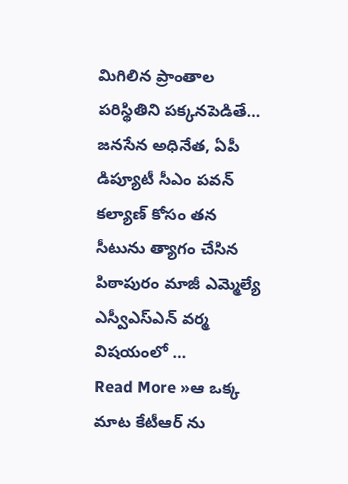మిగిలిన ప్రాంతాల పరిస్థితిని పక్కనపెడితే… జనసేన అధినేత, ఏపీ డిప్యూటీ సీఎం పవన్ కల్యాణ్ కోసం తన సీటును త్యాగం చేసిన పిఠాపురం మాజీ ఎమ్మెల్యే ఎస్వీఎస్ఎన్ వర్మ విషయంలో …
Read More »ఆ ఒక్క మాట కేటీఆర్ ను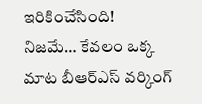ఇరికించేసింది!
నిజమే… కేవలం ఒక్క మాట బీఆర్ఎస్ వర్కింగ్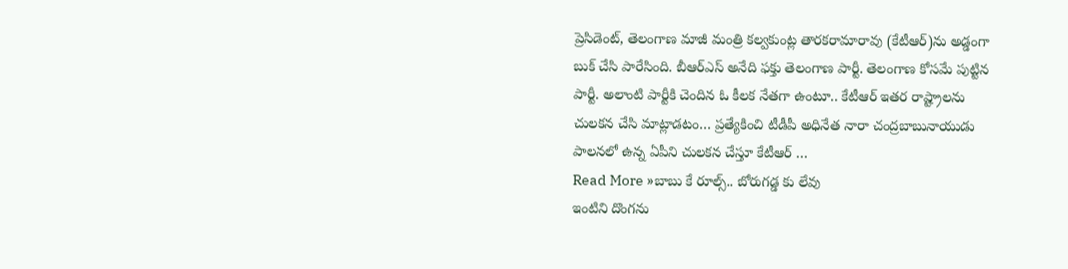ప్రెసిడెంట్, తెలంగాణ మాజీ మంత్రి కల్వకుంట్ల తారకరామారావు (కేటీఆర్)ను అడ్డంగా బుక్ చేసి పారేసింది. బీఆర్ఎస్ అనేది ఫక్తు తెలంగాణ పార్టీ. తెలంగాణ కోసమే పుట్టిన పార్టీ. అలాంటి పార్టీకి చెందిన ఓ కీలక నేతగా ఉంటూ.. కేటీఆర్ ఇతర రాష్ట్రాలను చులకన చేసి మాట్లాడటం… ప్రత్యేకించి టీడీపీ అధినేత నారా చంద్రబాబునాయుడు పాలనలో ఉన్న ఏపీని చులకన చేస్తూ కేటీఆర్ …
Read More »బాబు కే రూల్స్.. బోరుగడ్డ కు లేవు
ఇంటిని దొంగను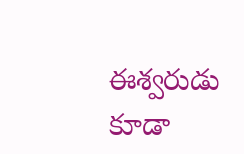ఈశ్వరుడు కూడా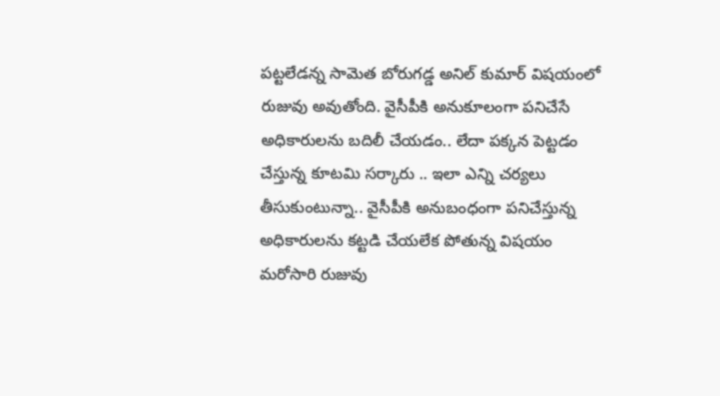పట్టలేడన్న సామెత బోరుగడ్డ అనిల్ కుమార్ విషయంలో రుజువు అవుతోంది. వైసీపీకి అనుకూలంగా పనిచేసే అధికారులను బదిలీ చేయడం.. లేదా పక్కన పెట్టడం చేస్తున్న కూటమి సర్కారు .. ఇలా ఎన్ని చర్యలు తీసుకుంటున్నా.. వైసీపీకి అనుబంధంగా పనిచేస్తున్న అధికారులను కట్టడి చేయలేక పోతున్న విషయం మరోసారి రుజువు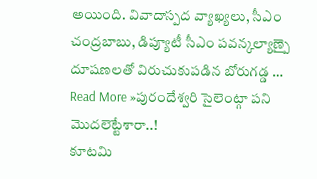అయింది. వివాదాస్పద వ్యాఖ్యలు, సీఎం చంద్రబాబు, డిప్యూటీ సీఎం పవన్కల్యాణ్పై దూషణలతో విరుచుకుపడిన బోరుగడ్డ …
Read More »పురందేశ్వరి సైలెంట్గా పని మొదలెట్టేశారా..!
కూటమి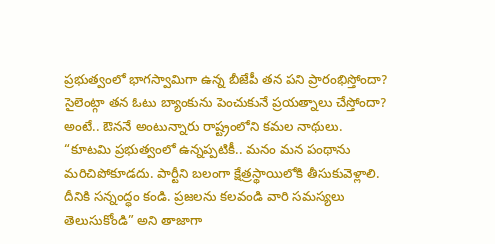ప్రభుత్వంలో భాగస్వామిగా ఉన్న బీజేపీ తన పని ప్రారంభిస్తోందా? సైలెంట్గా తన ఓటు బ్యాంకును పెంచుకునే ప్రయత్నాలు చేస్తోందా? అంటే.. ఔననే అంటున్నారు రాష్ట్రంలోని కమల నాథులు. “కూటమి ప్రభుత్వంలో ఉన్నప్పటికీ.. మనం మన పంథాను మరిచిపోకూడదు. పార్టీని బలంగా క్షేత్రస్థాయిలోకి తీసుకువెళ్లాలి. దీనికి సన్నంద్ధం కండి. ప్రజలను కలవండి వారి సమస్యలు తెలుసుకోండి” అని తాజాగా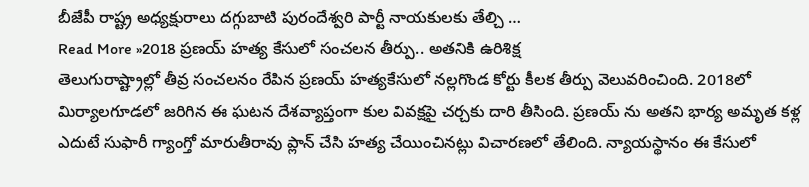బీజేపీ రాష్ట్ర అధ్యక్షురాలు దగ్గుబాటి పురందేశ్వరి పార్టీ నాయకులకు తేల్చి …
Read More »2018 ప్రణయ్ హత్య కేసులో సంచలన తీర్పు.. అతనికి ఉరిశిక్ష
తెలుగురాష్ట్రాల్లో తీవ్ర సంచలనం రేపిన ప్రణయ్ హత్యకేసులో నల్లగొండ కోర్టు కీలక తీర్పు వెలువరించింది. 2018లో మిర్యాలగూడలో జరిగిన ఈ ఘటన దేశవ్యాప్తంగా కుల వివక్షపై చర్చకు దారి తీసింది. ప్రణయ్ ను అతని భార్య అమృత కళ్ల ఎదుటే సుఫారీ గ్యాంగ్తో మారుతీరావు ప్లాన్ చేసి హత్య చేయించినట్లు విచారణలో తేలింది. న్యాయస్థానం ఈ కేసులో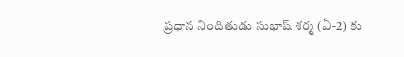ప్రధాన నిందితుడు సుభాష్ శర్మ (ఏ-2) కు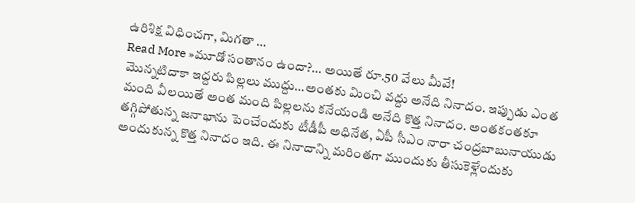ఉరిశిక్ష విధించగా, మిగతా …
Read More »మూడో సంతానం ఉందా?… అయితే రూ.50 వేలు మీవే!
మొన్నటిదాకా ఇద్దరు పిల్లలు ముద్దు…అంతకు మించి వద్దు అనేది నినాదం. ఇప్పుడు ఎంత మంది వీలయితే అంత మంది పిల్లలను కనేయండి అనేది కొత్త నినాదం. అంతకంతకూ తగ్గిపోతున్న జనాభాను పెంచేందుకు టీడీపీ అధినేత, ఏపీ సీఎం నారా చంద్రబాబునాయుడు అందుకున్న కొత్త నినాదం ఇది. ఈ నినాదాన్ని మరింతగా ముందుకు తీసుకెళ్లేందుకు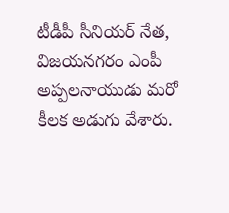టీడీపీ సీనియర్ నేత, విజయనగరం ఎంపీ అప్పలనాయుడు మరో కీలక అడుగు వేశారు.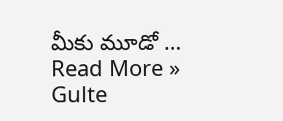మీకు మూడో …
Read More »
Gulte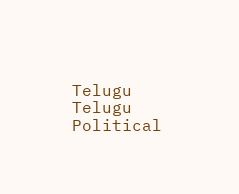Telugu Telugu Political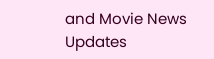and Movie News Updates